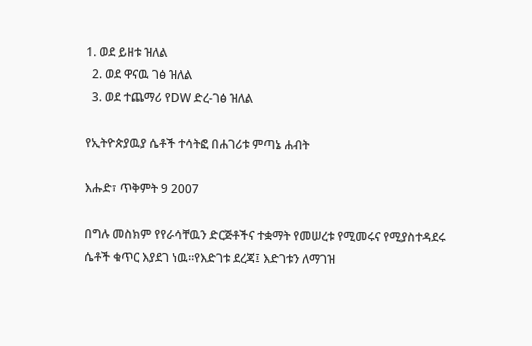1. ወደ ይዘቱ ዝለል
  2. ወደ ዋናዉ ገፅ ዝለል
  3. ወደ ተጨማሪ የDW ድረ-ገፅ ዝለል

የኢትዮጵያዉያ ሴቶች ተሳትፎ በሐገሪቱ ምጣኔ ሐብት

እሑድ፣ ጥቅምት 9 2007

በግሉ መስክም የየራሳቸዉን ድርጅቶችና ተቋማት የመሠረቱ የሚመሩና የሚያስተዳደሩ ሴቶች ቁጥር እያደገ ነዉ።የእድገቱ ደረጃ፤ እድገቱን ለማገዝ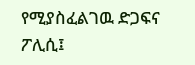የሚያስፈልገዉ ድጋፍና ፖሊሲ፤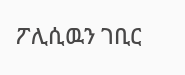ፖሊሲዉን ገቢር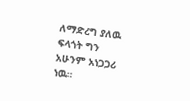ለማድረግ ያለዉ ፍላጎት ግን አሁንም አነጋጋሪ ነዉ።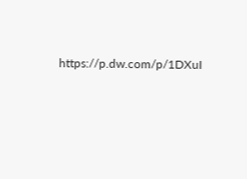https://p.dw.com/p/1DXuI